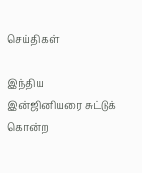செய்திகள்

இந்திய இன்ஜினியரை சுட்டுக் கொன்ற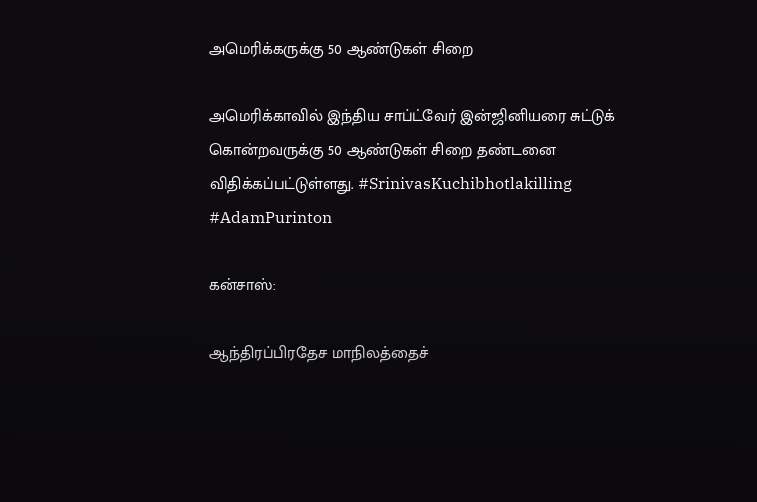அமெரிக்கருக்கு 50 ஆண்டுகள் சிறை

அமெரிக்காவில் இந்திய சாப்ட்வேர் இன்ஜினியரை சுட்டுக் கொன்றவருக்கு 50 ஆண்டுகள் சிறை தண்டனை விதிக்கப்பட்டுள்ளது. #SrinivasKuchibhotlakilling #AdamPurinton

கன்சாஸ்:

ஆந்திரப்பிரதேச மாநிலத்தைச்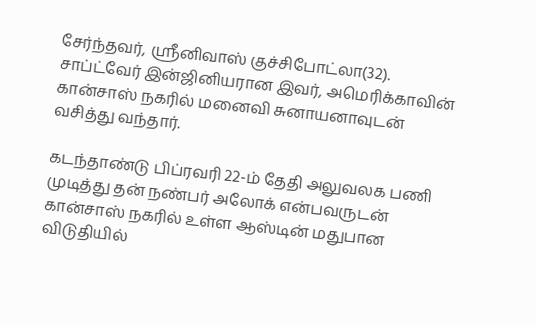சேர்ந்தவர், ஸ்ரீனிவாஸ் குச்சிபோட்லா(32). சாப்ட்வேர் இன்ஜினியரான இவர், அமெரிக்காவின் கான்சாஸ் நகரில் மனைவி சுனாயனாவுடன் வசித்து வந்தார்.

கடந்தாண்டு பிப்ரவரி 22-ம் தேதி அலுவலக பணி முடித்து தன் நண்பர் அலோக் என்பவருடன் கான்சாஸ் நகரில் உள்ள ஆஸ்டின் மதுபான விடுதியில்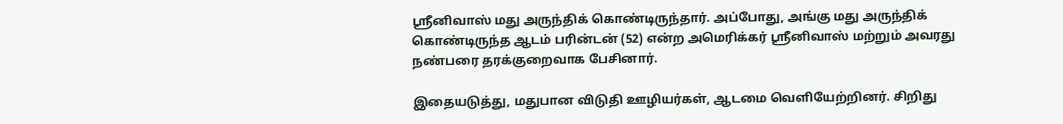ஸ்ரீனிவாஸ் மது அருந்திக் கொண்டிருந்தார். அப்போது, அங்கு மது அருந்திக் கொண்டிருந்த ஆடம் பரின்டன் (52) என்ற அமெரிக்கர் ஸ்ரீனிவாஸ் மற்றும் அவரது நண்பரை தரக்குறைவாக பேசினார்.

இதையடுத்து, மதுபான விடுதி ஊழியர்கள், ஆடமை வெளியேற்றினர். சிறிது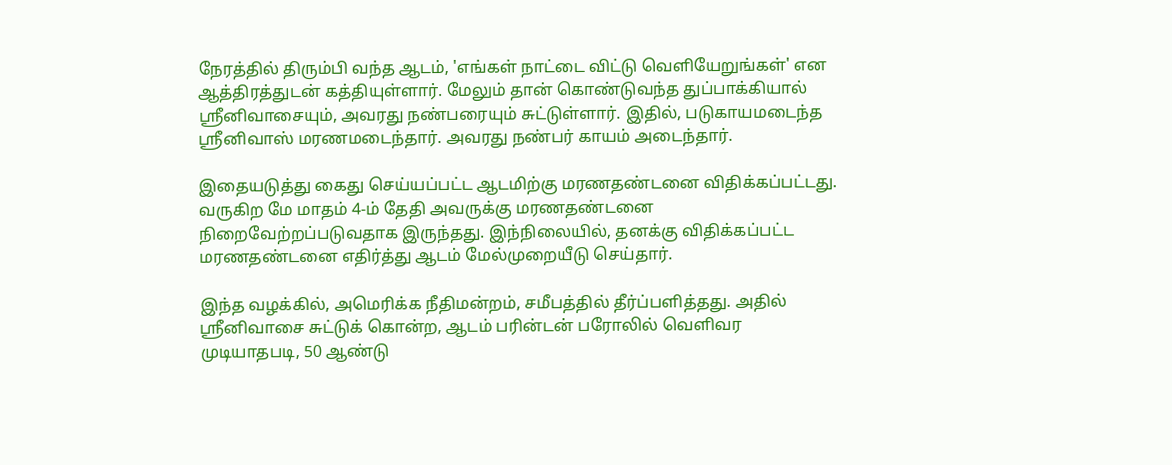நேரத்தில் திரும்பி வந்த ஆடம், 'எங்கள் நாட்டை விட்டு வெளியேறுங்கள்' என ஆத்திரத்துடன் கத்தியுள்ளார். மேலும் தான் கொண்டுவந்த துப்பாக்கியால் ஸ்ரீனிவாசையும், அவரது நண்பரையும் சுட்டுள்ளார். இதில், படுகாயமடைந்த ஸ்ரீனிவாஸ் மரணமடைந்தார். அவரது நண்பர் காயம் அடைந்தார்.

இதையடுத்து கைது செய்யப்பட்ட ஆடமிற்கு மரணதண்டனை விதிக்கப்பட்டது. வருகிற மே மாதம் 4-ம் தேதி அவருக்கு மரணதண்டனை நிறைவேற்றப்படுவதாக இருந்தது. இந்நிலையில், தனக்கு விதிக்கப்பட்ட மரணதண்டனை எதிர்த்து ஆடம் மேல்முறையீடு செய்தார்.

இந்த வழக்கில், அமெரிக்க நீதிமன்றம், சமீபத்தில் தீர்ப்பளித்தது. அதில் ஸ்ரீனிவாசை சுட்டுக் கொன்ற, ஆடம் பரின்டன் பரோலில் வெளிவர முடியாதபடி, 50 ஆண்டு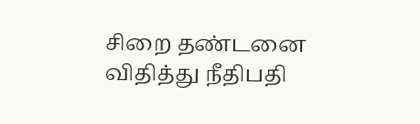சிறை தண்டனை விதித்து நீதிபதி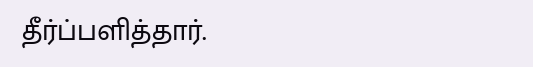தீர்ப்பளித்தார்.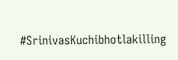#SrinivasKuchibhotlakilling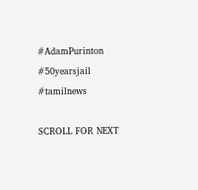#AdamPurinton  #50yearsjail #tamilnews

SCROLL FOR NEXT